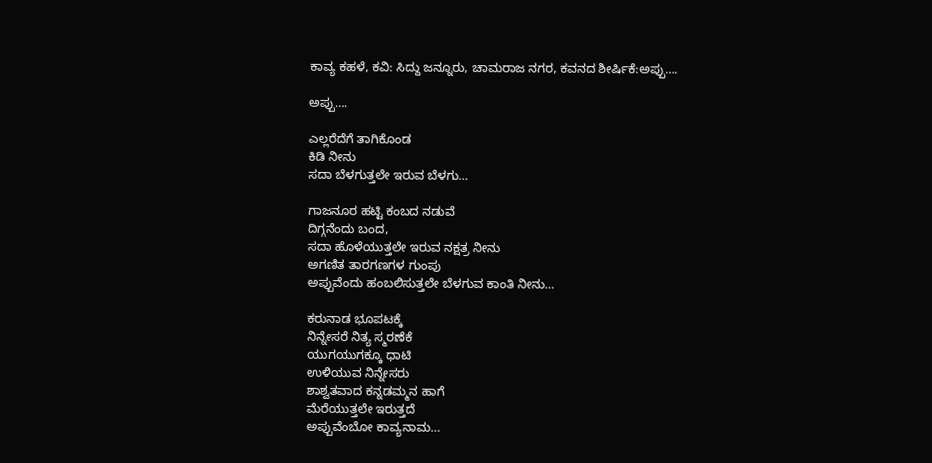ಕಾವ್ಯ ಕಹಳೆ, ಕವಿ: ಸಿದ್ದು ಜನ್ನೂರು, ಚಾಮರಾಜ ನಗರ, ಕವನದ ಶೀರ್ಷಿಕೆ:ಅಪ್ಪು….

ಅಪ್ಪು….

ಎಲ್ಲರೆದೆಗೆ ತಾಗಿಕೊಂಡ
ಕಿಡಿ ನೀನು
ಸದಾ ಬೆಳಗುತ್ತಲೇ ಇರುವ ಬೆಳಗು…

ಗಾಜನೂರ ಹಟ್ಟಿ ಕಂಬದ ನಡುವೆ
ದಿಗ್ಗನೆಂದು ಬಂದ,
ಸದಾ ಹೊಳೆಯುತ್ತಲೇ ಇರುವ ನಕ್ಷತ್ರ ನೀನು
ಅಗಣಿತ ತಾರಗಣಗಳ ಗುಂಪು
ಅಪ್ಪುವೆಂದು ಹಂಬಲಿಸುತ್ತಲೇ ಬೆಳಗುವ ಕಾಂತಿ ನೀನು…

ಕರುನಾಡ ಭೂಪಟಕ್ಕೆ
ನಿನ್ನೇಸರೆ ನಿತ್ಯ ಸ್ಮರಣೆಕೆ
ಯುಗಯುಗಕ್ಕೂ ಧಾಟಿ
ಉಳಿಯುವ ನಿನ್ನೇಸರು
ಶಾಶ್ವತವಾದ ಕನ್ನಡಮ್ಮನ ಹಾಗೆ
ಮೆರೆಯುತ್ತಲೇ ಇರುತ್ತದೆ
ಅಪ್ಪುವೆಂಬೋ ಕಾವ್ಯನಾಮ…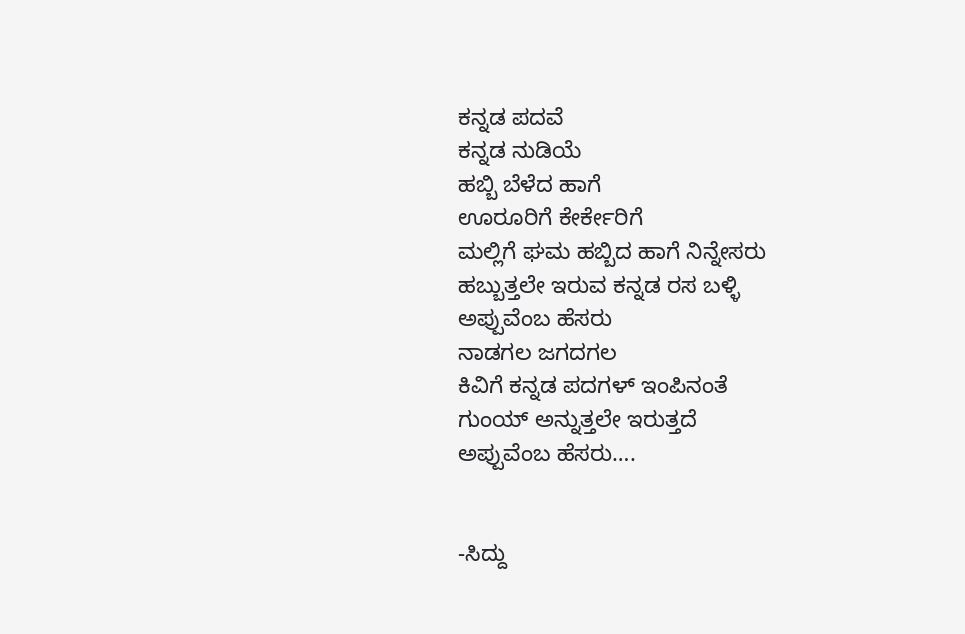ಕನ್ನಡ ಪದವೆ
ಕನ್ನಡ ನುಡಿಯೆ
ಹಬ್ಬಿ ಬೆಳೆದ ಹಾಗೆ
ಊರೂರಿಗೆ ಕೇರ್ಕೇರಿಗೆ
ಮಲ್ಲಿಗೆ ಘಮ ಹಬ್ಬಿದ ಹಾಗೆ ನಿನ್ನೇಸರು
ಹಬ್ಬುತ್ತಲೇ ಇರುವ ಕನ್ನಡ ರಸ ಬಳ್ಳಿ
ಅಪ್ಪುವೆಂಬ ಹೆಸರು
ನಾಡಗಲ ಜಗದಗಲ
ಕಿವಿಗೆ ಕನ್ನಡ ಪದಗಳ್ ಇಂಪಿನಂತೆ
ಗುಂಯ್ ಅನ್ನುತ್ತಲೇ ಇರುತ್ತದೆ
ಅಪ್ಪುವೆಂಬ ಹೆಸರು….


-ಸಿದ್ದು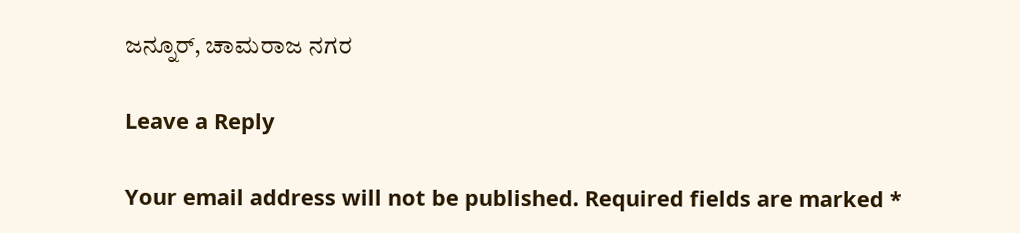ಜನ್ನೂರ್, ಚಾಮರಾಜ ನಗರ

Leave a Reply

Your email address will not be published. Required fields are marked *